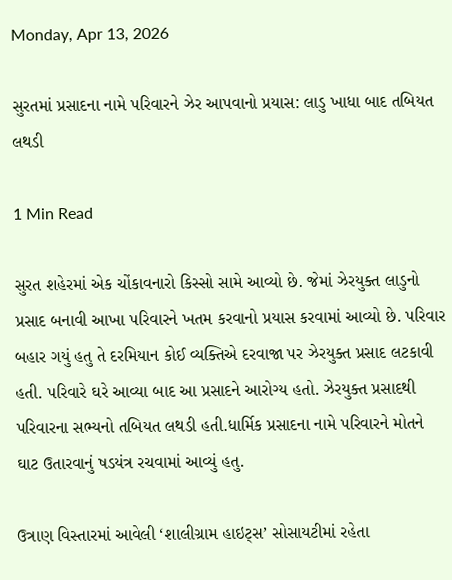Monday, Apr 13, 2026

સુરતમાં પ્રસાદના નામે પરિવારને ઝેર આપવાનો પ્રયાસ: લાડુ ખાધા બાદ તબિયત લથડી

1 Min Read

સુરત શહેરમાં એક ચોંકાવનારો કિસ્સો સામે આવ્યો છે. જેમાં ઝેરયુક્ત લાડુનો પ્રસાદ બનાવી આખા પરિવારને ખતમ કરવાનો પ્રયાસ કરવામાં આવ્યો છે. પરિવાર બહાર ગયું હતુ તે દરમિયાન કોઈ વ્યક્તિએ દરવાજા પર ઝેરયુક્ત પ્રસાદ લટકાવી હતી. પરિવારે ઘરે આવ્યા બાદ આ પ્રસાદને આરોગ્ય હતો. ઝેરયુક્ત પ્રસાદથી પરિવારના સભ્યનો તબિયત લથડી હતી.ધાર્મિક પ્રસાદના નામે પરિવારને મોતને ઘાટ ઉતારવાનું ષડયંત્ર રચવામાં આવ્યું હતુ.

ઉત્રાણ વિસ્તારમાં આવેલી ‘શાલીગ્રામ હાઇટ્સ’ સોસાયટીમાં રહેતા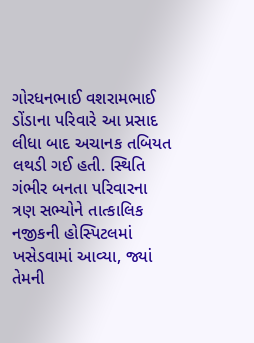ગોરધનભાઈ વશરામભાઈ ડોંડાના પરિવારે આ પ્રસાદ લીધા બાદ અચાનક તબિયત લથડી ગઈ હતી. સ્થિતિ ગંભીર બનતા પરિવારના ત્રણ સભ્યોને તાત્કાલિક નજીકની હોસ્પિટલમાં ખસેડવામાં આવ્યા, જ્યાં તેમની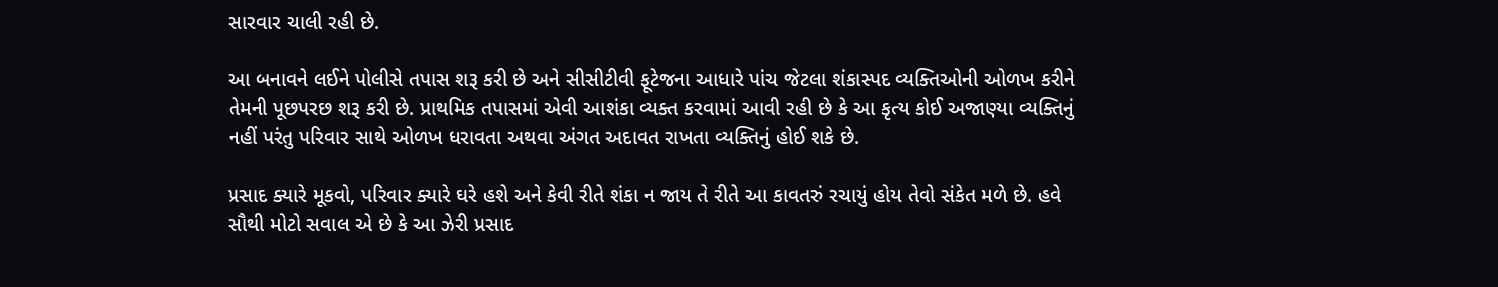સારવાર ચાલી રહી છે.

આ બનાવને લઈને પોલીસે તપાસ શરૂ કરી છે અને સીસીટીવી ફૂટેજના આધારે પાંચ જેટલા શંકાસ્પદ વ્યક્તિઓની ઓળખ કરીને તેમની પૂછપરછ શરૂ કરી છે. પ્રાથમિક તપાસમાં એવી આશંકા વ્યક્ત કરવામાં આવી રહી છે કે આ કૃત્ય કોઈ અજાણ્યા વ્યક્તિનું નહીં પરંતુ પરિવાર સાથે ઓળખ ધરાવતા અથવા અંગત અદાવત રાખતા વ્યક્તિનું હોઈ શકે છે.

પ્રસાદ ક્યારે મૂકવો, પરિવાર ક્યારે ઘરે હશે અને કેવી રીતે શંકા ન જાય તે રીતે આ કાવતરું રચાયું હોય તેવો સંકેત મળે છે. હવે સૌથી મોટો સવાલ એ છે કે આ ઝેરી પ્રસાદ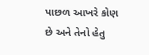પાછળ આખરે કોણ છે અને તેનો હેતુ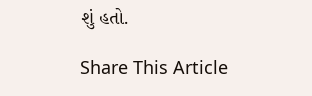શું હતો.

Share This Article